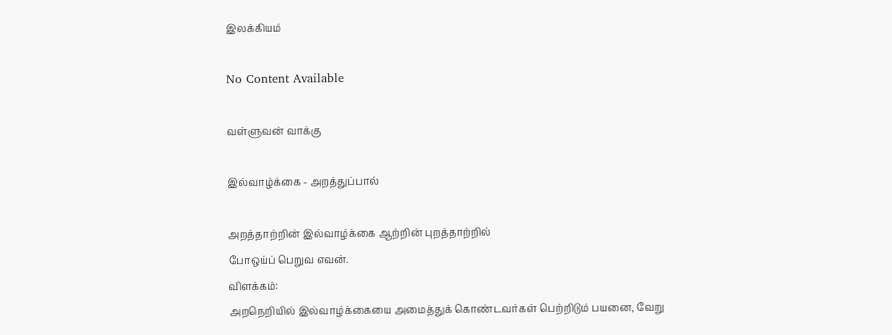இலக்கியம்

No Content Available

வள்ளுவன் வாக்கு

இல்வாழ்க்கை - அறத்துப்பால்

அறத்தாற்றின் இல்வாழ்க்கை ஆற்றின் புறத்தாற்றில்
போஒய்ப் பெறுவ எவன்.
விளக்கம்:
அறநெறியில் இல்வாழ்க்கையை அமைத்துக் கொண்டவர்கள் பெற்றிடும் பயனை, வேறு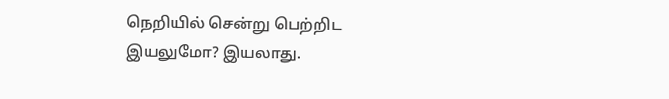நெறியில் சென்று பெற்றிட இயலுமோ? இயலாது.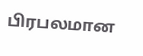பிரபலமான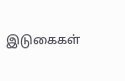இடுகைகள்